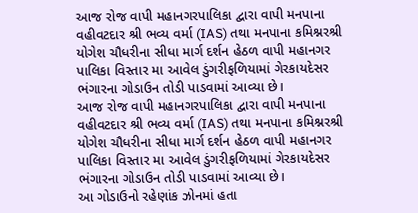આજ રોજ વાપી મહાનગરપાલિકા દ્વારા વાપી મનપાના વહીવટદાર શ્રી ભવ્ય વર્મા (IAS) તથા મનપાના કમિશ્નરશ્રી યોગેશ ચૌધરીના સીધા માર્ગ દર્શન હેઠળ વાપી મહાનગર પાલિકા વિસ્તાર મા આવેલ ડુંગરીફળિયામાં ગેરકાયદેસર ભંગારના ગોડાઉન તોડી પાડવામાં આવ્યા છે।
આજ રોજ વાપી મહાનગરપાલિકા દ્વારા વાપી મનપાના વહીવટદાર શ્રી ભવ્ય વર્મા (IAS) તથા મનપાના કમિશ્નરશ્રી યોગેશ ચૌધરીના સીધા માર્ગ દર્શન હેઠળ વાપી મહાનગર પાલિકા વિસ્તાર મા આવેલ ડુંગરીફળિયામાં ગેરકાયદેસર ભંગારના ગોડાઉન તોડી પાડવામાં આવ્યા છે।
આ ગોડાઉનો રહેણાંક ઝોનમાં હતા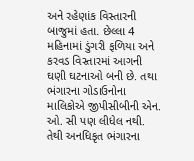અને રહેણાંક વિસ્તારની બાજુમાં હતા. છેલ્લા 4 મહિનામાં ડુંગરી ફળિયા અને કરવડ વિસ્તારમાં આગની ઘણી ઘટનાઓ બની છે. તથા ભંગારના ગોડાઉનોના માલિકોએ જીપીસીબીની એન. ઓ. સી પણ લીધેલ નથી. તેથી અનધિકૃત ભંગારના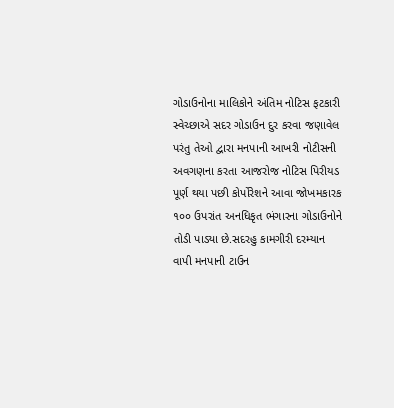ગોડાઉનોના માલિકોને અંતિમ નોટિસ ફટકારી સ્વેચ્છાએ સદર ગોડાઉન દુર કરવા જણાવેલ પરંતુ તેઓ દ્વારા મનપાની આખરી નોટીસની અવગણના કરતા આજરોજ નોટિસ પિરીયડ પૂર્ણ થયા પછી કોર્પોરેશને આવા જોખમકારક ૧૦૦ ઉપરાંત અનધિકૃત ભંગારના ગોડાઉનોને તોડી પાડ્યા છે.સદરહુ કામગીરી દરમ્યાન વાપી મનપાની ટાઉન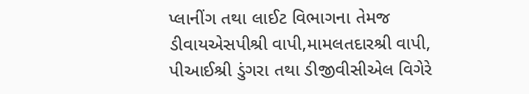પ્લાનીંગ તથા લાઈટ વિભાગના તેમજ ડીવાયએસપીશ્રી વાપી,મામલતદારશ્રી વાપી, પીઆઈશ્રી ડુંગરા તથા ડીજીવીસીએલ વિગેરે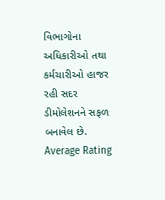વિભાગોના અધિકારીઓ તથા કર્મચારીઓ હાજર રહી સદર ડીમોલેશનને સફળ બનાવેલ છે.
Average Rating